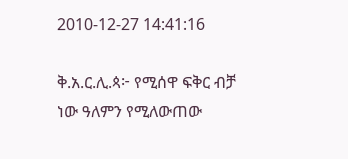2010-12-27 14:41:16

ቅ.አ.ር.ሊ.ጳ፦ የሚሰዋ ፍቅር ብቻ ነው ዓለምን የሚለውጠው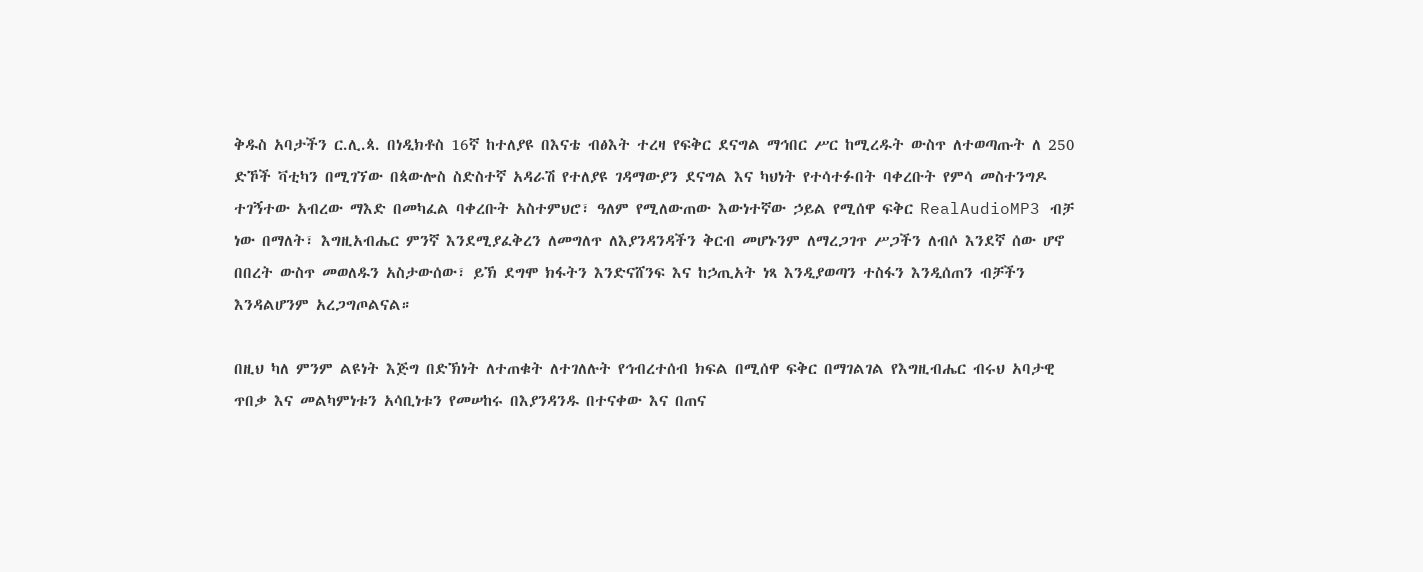ቅዱስ አባታችን ር.ሊ.ጳ. በነዲክቶስ 16ኛ ከተለያዩ በእናቴ ብፅእት ተረዛ የፍቅር ደናግል ማኅበር ሥር ከሚረዱት ውስጥ ለተወጣጡት ለ 250 ድኾች ቫቲካን በሚገኘው በጳውሎስ ስድስተኛ አዳራሽ የተለያዩ ገዳማውያን ደናግል እና ካህነት የተሳተፉበት ባቀረቡት የምሳ መስተንግዶ ተገኝተው አብረው ማእድ በመካፈል ባቀረቡት አስተምህሮ፣ ዓለም የሚለውጠው እውነተኛው ኃይል የሚሰዋ ፍቅር RealAudioMP3 ብቻ ነው በማለት፣ እግዚአብሔር ምንኛ እንደሚያፈቅረን ለመግለጥ ለእያንዳንዳችን ቅርብ መሆኑንም ለማረጋገጥ ሥጋችን ለብሶ እንደኛ ሰው ሆኖ በበረት ውስጥ መወለዱን አስታውሰው፣ ይኽ ደግሞ ክፋትን እንድናሸንፍ እና ከኃጢአት ነጻ እንዲያወጣን ተስፋን እንዲሰጠን ብቻችን እንዳልሆንም አረጋግጦልናል።

በዚህ ካለ ምንም ልዩነት እጅግ በድኽነት ለተጠቁት ለተገለሉት የኅብረተሰብ ክፍል በሚሰዋ ፍቅር በማገልገል የእግዚብሔር ብሩህ አባታዊ ጥበቃ እና መልካምነቱን አሳቢነቱን የመሠከሩ በእያንዳንዱ በተናቀው እና በጠና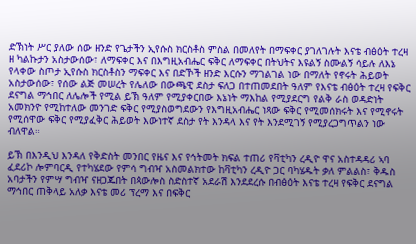ድኽነት ሥር ያለው ሰው ዘንድ የጌታችን ኢየሱስ ክርስቶስ ምስል በመለየት በማፍቀር ያገለገሉት እናቴ ብፅዕት ተረዛ ዘ ካልኩታን አስታውሰው፣ ለማፍቀር እና በእግዚአብሔር ፍቅር ለማፍቀር በትህትና እዩልኝ ስሙልኝ ሳይሉ ለእኔ የላቀው ስጦታ ኢየሱስ ክርስቶስን ማፍቀር እና በድኾች ዘንድ እርሱን ማገልገል ነው በማለት የኖሩት ሕይወት አስታውሰው፣ የሰው ልጅ መሠረት የሌለው በውጫዊ ደስታ ፍለጋ በተጠመደበት ዓለም የእናቴ ብፅዕት ተረዛ የፍቅር ደናግል ማኅበር ለሌሎች የሚል ይኽ ዓለም የሚያቀርበው እኔነት ማእከል የሚያደርግ የልቅ ራስ ወዳድነት አመክንዮ የሚከተለው መንገድ ፍቅር የሚያስወግደውን የእግዚአብሔር ነጻው ፍቅር የሚመሰክሩት እና የሚኖሩት የሚሰዋው ፍቅር የሚያፈቅር ሕይወት እውነተኛ ደስታ የት እንዳላ እና የት እንደሚገኝ የሚያረጋግጥልን ነው ብለዋል።

ይኽ በእንዲህ እንዳለ የቅድስት መንበር የዜና እና የኅትመት ክፍል ተጠሪ የቫቲካን ረዲዮ ዋና አስተዳዳሪ ኣባ ፈደሪኮ ሎምባርዲ የተካሄደው የምሳ ግብዣ አስመልክተው ከቫቲካን ረዲዮ ጋር ባካሄዱት ቃለ ምልልስ፣ ቅዱስ አባታችን የምሣ ግብዣ ናዘጋጁበት በጳውሎስ ስድስተኛ አደራሽ እንደደረሱ በብፅዕት እናቴ ተረዛ የፍቅር ደናግል ማኅበር ጠቅላይ አለቃ እናቴ መሪ ፕረማ እና በፍቅር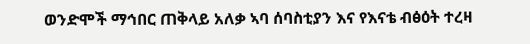ወንድሞች ማኅበር ጠቅላይ አለቃ ኣባ ሰባስቲያን እና የእናቴ ብፅዕት ተረዛ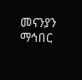መናንያን ማኅበር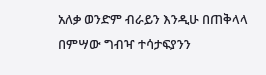አለቃ ወንድም ብራይን እንዲሁ በጠቅላላ በምሣው ግብዣ ተሳታፍያንን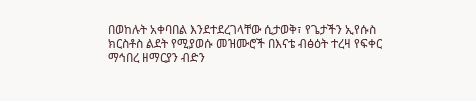በወከሉት አቀባበል እንደተደረገላቸው ሲታወቅ፣ የጌታችን ኢየሱስ ክርስቶስ ልደት የሚያወሱ መዝሙሮች በእናቴ ብፅዕት ተረዛ የፍቀር ማኅበረ ዘማርያን ብድን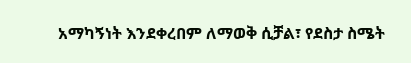አማካኝነት እንደቀረበም ለማወቅ ሲቻል፣ የደስታ ስሜት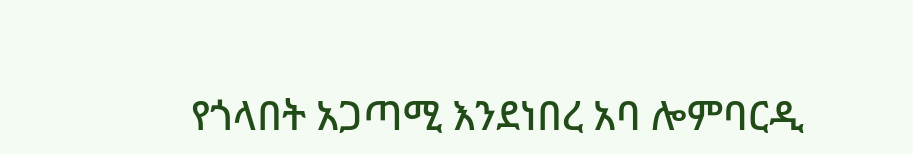የጎላበት አጋጣሚ እንደነበረ አባ ሎምባርዲ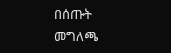በሰጡት መግለጫ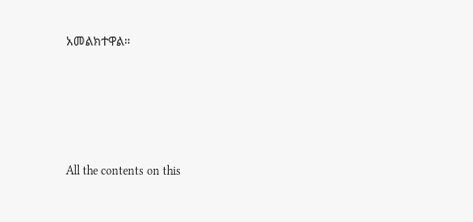አመልክተዋል።








All the contents on this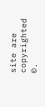site are copyrighted ©.